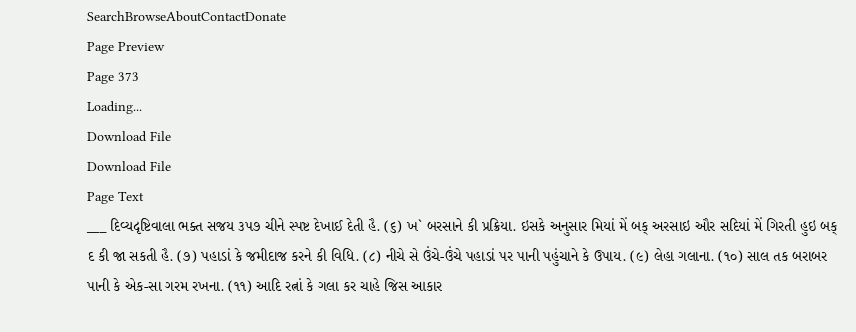SearchBrowseAboutContactDonate
Page Preview
Page 373
Loading...
Download File
Download File
Page Text
___ દિવ્યદૃષ્ટિવાલા ભક્ત સજય ૩૫૭ ચીને સ્પષ્ટ દેખાઈ દેતી હૈ. (૬) ખ` બરસાને કી પ્રક્રિયા. ઇસકે અનુસાર મિયાં મેં બક્ અરસાઇ ઔર સદિયાં મેં ગિરતી હુઇ બક્ દ કી જા સકતી હૈ. (૭) પહાડાં કે જમીદાજ કરને કી વિધિ. (૮) નીચે સે ઉંચે-ઉંચે પહાડાં પર પાની પહુંચાને કે ઉપાય. (૯) લેહા ગલાના. (૧૦) સાલ તક બરાબર પાની કે એક-સા ગરમ રખના. (૧૧) આદિ રત્નાં કે ગલા કર ચાહે જિસ આકાર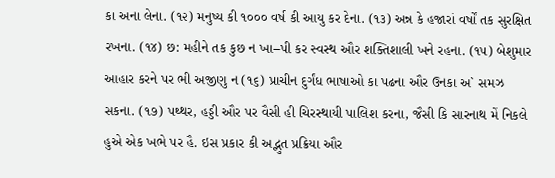કા અના લેના. (૧૨) મનુષ્ય કી ૧૦૦૦ વર્ષ કી આયુ કર દેના. (૧૩) અન્ન કે હજારાં વર્ષોં તક સુરક્ષિત રખના. (૧૪) છ: મહીને તક કુછ ન ખા–પી કર સ્વસ્થ ઔર શક્તિશાલી ખને રહના. (૧૫) બેશુમાર આહાર કરને પર ભી અજીણુ ન (૧૬) પ્રાચીન દુર્ગંધ ભાષાઓ કા પઢના ઔર ઉનકા અ` સમઝ સકના. (૧૭) પથ્થર, હડ્ડી ઔર પર વૈસી હી ચિરસ્થાયી પાલિશ કરના, જૈસી કિ સારનાથ મેં નિકલે હુએ એક ખભે પર હૈ. ઇસ પ્રકાર કી અદ્ભુત પ્રક્રિયા ઔર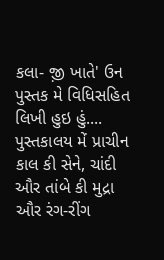કલા- જ઼ી ખાતે' ઉન પુસ્તક મે વિધિસહિત લિખી હુઇ હું.... પુસ્તકાલય મેં પ્રાચીન કાલ કી સેને, ચાંદી ઔર તાંબે કી મુદ્રા ઔર રંગ-રીંગ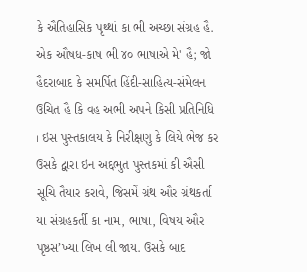કે ઐતિહાસિક પૃથ્થાં કા ભી અચ્છા સંગ્રહ હૈ. એક ઔષધ-કાષ ભી ૪૦ ભાષાએ મે' હૈ; જો હૈદરાબાદ કે સમર્પિત હિંદી-સાહિત્ય-સંમેલન ઉચિત હૈ કિ વહ અભી અપને કિસી પ્રતિનિધિ । ઇસ પુસ્તકાલય કે નિરીક્ષણુ કે લિયે ભેજ કર ઉસકે દ્વારા ઇન અદ્દભુત પુસ્તકમાં કી ઐસી સૂચિ તૈયાર કરાવે, જિસમેં ગ્રંથ ઔર ગ્રંથકર્તા યા સંગ્રહકર્તી કા નામ, ભાષા, વિષય ઔર પૃષ્ઠસ’ખ્યા લિખ લી જાય. ઉસકે બાદ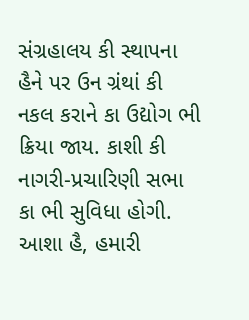સંગ્રહાલય કી સ્થાપના હૈને પર ઉન ગ્રંથાં કી નકલ કરાને કા ઉદ્યોગ ભી ક્રિયા જાય. કાશી કી નાગરી-પ્રચારિણી સભા કા ભી સુવિધા હોગી. આશા હૈ, હમારી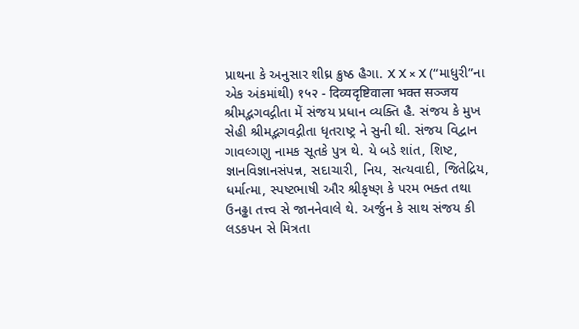પ્રાથના કે અનુસાર શીઘ્ર ક્રુષ્ઠ હૈગા. X X × X (“માધુરી”ના એક અંકમાંથી) १५२ - दिव्यदृष्टिवाला भक्त सञ्जय શ્રીમદ્ભગવદ્ગીતા મેં સંજય પ્રધાન વ્યક્તિ હૈ. સંજય કે મુખ સેહી શ્રીમદ્ભગવદ્ગીતા ધૃતરાષ્ટ્ર ને સુની થી. સંજય વિદ્વાન ગાવલ્ગણુ નામક સૂતકે પુત્ર થે. યે બડે શાંત, શિષ્ટ, જ્ઞાનવિજ્ઞાનસંપન્ન, સદાચારી, નિય, સત્યવાદી, જિતેદ્રિય, ધર્માત્મા, સ્પષ્ટભાષી ઔર શ્રીકૃષ્ણ કે પરમ ભક્ત તથા ઉનઢ્ઢા તત્ત્વ સે જાનનેવાલે થે. અર્જુન કે સાથ સંજય કી લડકપન સે મિત્રતા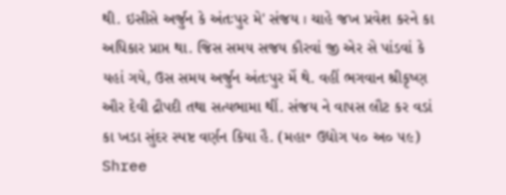થી. ઇસીસે અર્જુન કે અંતઃપુર મે' સંજય । ચાહે જખ પ્રવેશ કરને કા અધિકાર પ્રાપ્ત થા. જિસ સમય સજય કૌરવાં જી એર સે પાંડવાં કે યહાં ગયે, ઉસ સમય અર્જુન અંતઃપુર મેં થે. વહીં ભગવાન શ્રીકૃષ્ણ ઔર દેવી દ્રૌપદી તથા સત્યભામા થીં. સંજય ને વાપસ લૌટ કર વડાં કા ખડા સુંદર સ્પષ્ટ વર્ણન કિયા હૈ. (મહા॰ ઉદ્યોગ ૫૦ અ૦ ૫૯) Shree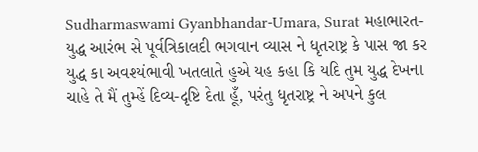Sudharmaswami Gyanbhandar-Umara, Surat મહાભારત-યુદ્ધ આરંભ સે પૂર્વત્રિકાલદી ભગવાન વ્યાસ ને ધૃતરાષ્ટ્ર કે પાસ જા કર યુદ્ધ કા અવશ્યંભાવી ખતલાતે હુએ યહ કહા કિ યદિ તુમ યુદ્ધ દેખના ચાહે તે મૈં તુમ્હેં દિવ્ય-દૃષ્ટિ દેતા હૂઁ, પરંતુ ધૃતરાષ્ટ્ર ને અપને કુલ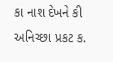કા નાશ દેખને કી અનિચ્છા પ્રકટ ક.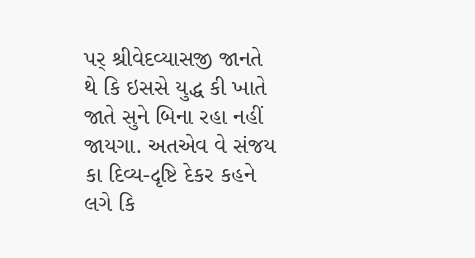પર્ શ્રીવેદવ્યાસજી જાનતે થે કિ ઇસસે યુદ્ધ કી ખાતે જાતે સુને બિના રહા નહીં જાયગા. અતએવ વે સંજય કા દિવ્ય-દૃષ્ટિ દેકર કહને લગે કિ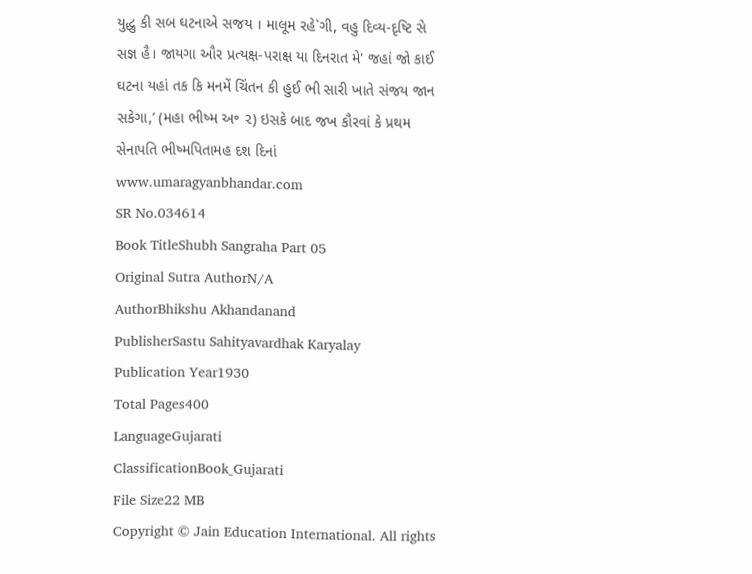યુદ્ધુ કી સબ ઘટનાએ સજય । માલૂમ રહે`ગી, વહુ દિવ્ય-દૃષ્ટિ સે સજ્ઞ હૈ। જાયગા ઔર પ્રત્યક્ષ-પરાક્ષ યા દિનરાત મે' જહાં જો કાઈ ઘટના યહાં તક કિ મનમેં ચિંતન કી હુઈ ભી સારી ખાતે સંજય જાન સકેગા,’ (મહા ભીષ્મ અ॰ ૨) ઇસકે બાદ જખ કૌરવાં કે પ્રથમ સેનાપતિ ભીષ્મપિતામહ દશ દિનાં www.umaragyanbhandar.com
SR No.034614
Book TitleShubh Sangraha Part 05
Original Sutra AuthorN/A
AuthorBhikshu Akhandanand
PublisherSastu Sahityavardhak Karyalay
Publication Year1930
Total Pages400
LanguageGujarati
ClassificationBook_Gujarati
File Size22 MB
Copyright © Jain Education International. All rights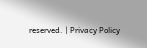reserved. | Privacy Policy